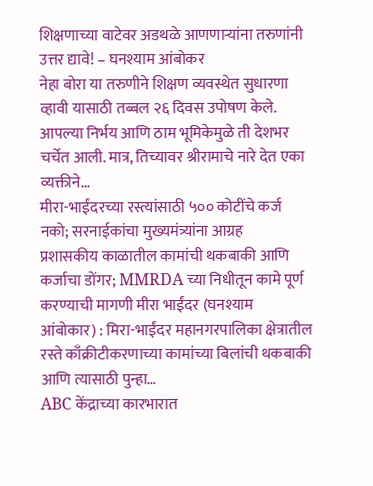शिक्षणाच्या वाटेवर अडथळे आणणाऱ्यांना तरुणांनी उत्तर द्यावे! – घनश्याम आंबोकर
नेहा बोरा या तरुणीने शिक्षण व्यवस्थेत सुधारणा व्हावी यासाठी तब्बल २६ दिवस उपोषण केले. आपल्या निर्भय आणि ठाम भूमिकेमुळे ती देशभर चर्चेत आली. मात्र, तिच्यावर श्रीरामाचे नारे देत एका व्यक्तीने…
मीरा-भाईंदरच्या रस्त्यांसाठी ५०० कोटींचे कर्ज नको; सरनाईकांचा मुख्यमंत्र्यांना आग्रह
प्रशासकीय काळातील कामांची थकबाकी आणि कर्जाचा डोंगर; MMRDA च्या निधीतून कामे पूर्ण करण्याची मागणी मीरा भाईंदर (घनश्याम आंबोकार) : मिरा-भाईंदर महानगरपालिका क्षेत्रातील रस्ते काँक्रीटीकरणाच्या कामांच्या बिलांची थकबाकी आणि त्यासाठी पुन्हा…
ABC केंद्राच्या कारभारात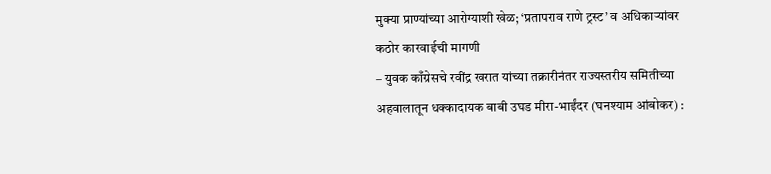मुक्या प्राण्यांच्या आरोग्याशी खेळ; ‘प्रतापराव राणे ट्रस्ट’ व अधिकाऱ्यांवर कठोर कारवाईची मागणी
– युवक काँग्रेसचे रवींद्र खरात यांच्या तक्रारीनंतर राज्यस्तरीय समितीच्या अहवालातून धक्कादायक बाबी उघड मीरा-भाईंदर (घनश्याम आंबोकर) :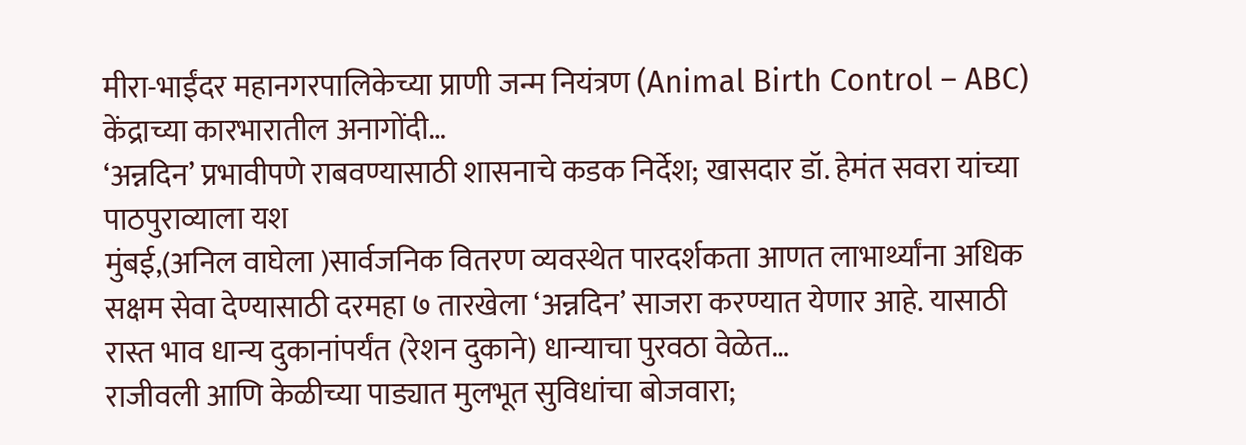मीरा-भाईंदर महानगरपालिकेच्या प्राणी जन्म नियंत्रण (Animal Birth Control – ABC) केंद्राच्या कारभारातील अनागोंदी…
‘अन्नदिन’ प्रभावीपणे राबवण्यासाठी शासनाचे कडक निर्देश; खासदार डॉ. हेमंत सवरा यांच्या पाठपुराव्याला यश
मुंबई,(अनिल वाघेला )सार्वजनिक वितरण व्यवस्थेत पारदर्शकता आणत लाभार्थ्यांना अधिक सक्षम सेवा देण्यासाठी दरमहा ७ तारखेला ‘अन्नदिन’ साजरा करण्यात येणार आहे. यासाठी रास्त भाव धान्य दुकानांपर्यंत (रेशन दुकाने) धान्याचा पुरवठा वेळेत…
राजीवली आणि केळीच्या पाड्यात मुलभूत सुविधांचा बोजवारा;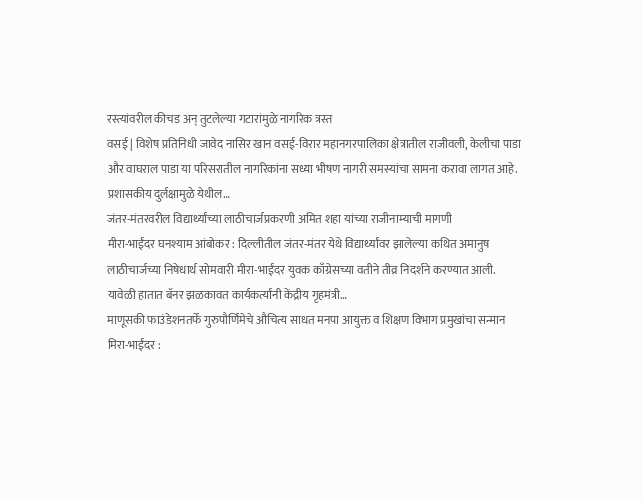रस्त्यांवरील कीचड अन् तुटलेल्या गटारांमुळे नागरिक त्रस्त
वसई | विशेष प्रतिनिधी जावेद नासिर खान वसई-विरार महानगरपालिका क्षेत्रातील राजीवली, केलीचा पाडा और वाघराल पाडा या परिसरातील नागरिकांना सध्या भीषण नागरी समस्यांचा सामना करावा लागत आहे. प्रशासकीय दुर्लक्षामुळे येथील…
जंतर-मंतरवरील विद्यार्थ्यांच्या लाठीचार्जप्रकरणी अमित शहा यांच्या राजीनाम्याची मागणी
मीरा-भाईंदर घनश्याम आंबोकर : दिल्लीतील जंतर-मंतर येथे विद्यार्थ्यांवर झालेल्या कथित अमानुष लाठीचार्जच्या निषेधार्थ सोमवारी मीरा-भाईंदर युवक काँग्रेसच्या वतीने तीव्र निदर्शने करण्यात आली. यावेळी हातात बॅनर झळकावत कार्यकर्त्यांनी केंद्रीय गृहमंत्री…
माणूसकी फाउंडेशनतर्फे गुरुपौर्णिमेचे औचित्य साधत मनपा आयुक्त व शिक्षण विभाग प्रमुखांचा सन्मान
मिरा-भाईंदर :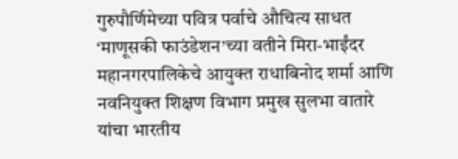गुरुपौर्णिमेच्या पवित्र पर्वाचे औचित्य साधत ‘माणूसकी फाउंडेशन’च्या वतीने मिरा-भाईंदर महानगरपालिकेचे आयुक्त राधाबिनोद शर्मा आणि नवनियुक्त शिक्षण विभाग प्रमुख सुलभा वातारे यांचा भारतीय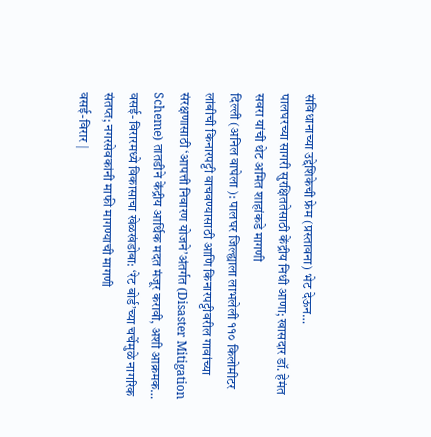संविधानाच्या उद्देशिकेची फ्रेम (प्रस्तावना) भेट देऊन…
पालघरच्या सागरी सुरक्षिततेसाठी केंद्रीय निधी आणा; खासदार डॉ. हेमंत सवरा यांची थेट अमित शाहांकडे मागणी
दिल्ली (अनिल वाघेला ): पालघर जिल्ह्याला लाभलेली ११० किलोमीटर लांबीची किनारपट्टी वाचवण्यासाठी आणि किनारपट्टीवरील गावांच्या संरक्षणासाठी ‘आपत्ती निवारण योजने’अंतर्गत (Disaster Mitigation Scheme) तातडीने केंद्रीय आर्थिक मदत मंजूर करावी, अशी आक्रमक…
वसई-विरारमध्ये विकासाचा खेळखंडोबा: ‘रेट बोर्ड’च्या चर्चेमुळे नागरिक संतप्त; नगरसेवकांनी माफी मागण्याची मागणी
वसई-विरार |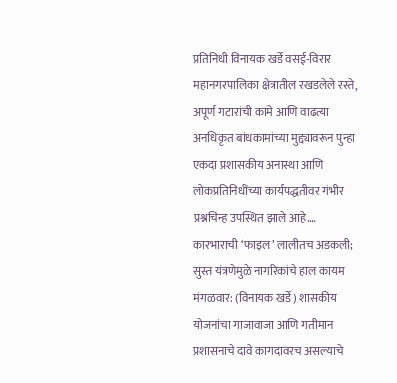प्रतिनिधी विनायक खर्डे वसई-विरार महानगरपालिका क्षेत्रातील रखडलेले रस्ते, अपूर्ण गटारांची कामे आणि वाढत्या अनधिकृत बांधकामांच्या मुद्द्यावरून पुन्हा एकदा प्रशासकीय अनास्था आणि लोकप्रतिनिधींच्या कार्यपद्धतीवर गंभीर प्रश्नचिन्ह उपस्थित झाले आहे.…
कारभाराची ‘फाइल’ लालीतच अडकली; सुस्त यंत्रणेमुळे नागरिकांचे हाल कायम
मंगळवार: (विनायक खर्डे) शासकीय योजनांचा गाजावाजा आणि गतीमान प्रशासनाचे दावे कागदावरच असल्याचे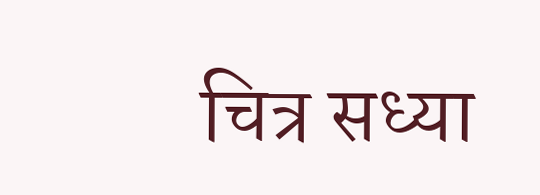चित्र सध्या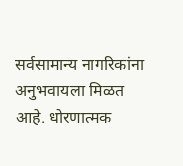सर्वसामान्य नागरिकांना अनुभवायला मिळत आहे. धोरणात्मक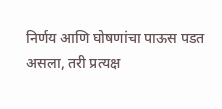निर्णय आणि घोषणांचा पाऊस पडत असला, तरी प्रत्यक्ष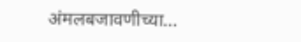अंमलबजावणीच्या…